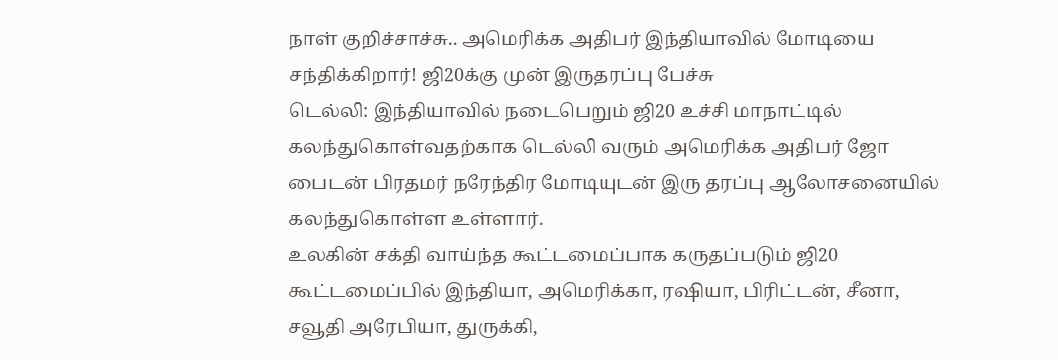நாள் குறிச்சாச்சு.. அமெரிக்க அதிபர் இந்தியாவில் மோடியை சந்திக்கிறார்! ஜி20க்கு முன் இருதரப்பு பேச்சு
டெல்லி: இந்தியாவில் நடைபெறும் ஜி20 உச்சி மாநாட்டில் கலந்துகொள்வதற்காக டெல்லி வரும் அமெரிக்க அதிபர் ஜோ பைடன் பிரதமர் நரேந்திர மோடியுடன் இரு தரப்பு ஆலோசனையில் கலந்துகொள்ள உள்ளார்.
உலகின் சக்தி வாய்ந்த கூட்டமைப்பாக கருதப்படும் ஜி20 கூட்டமைப்பில் இந்தியா, அமெரிக்கா, ரஷியா, பிரிட்டன், சீனா, சவூதி அரேபியா, துருக்கி,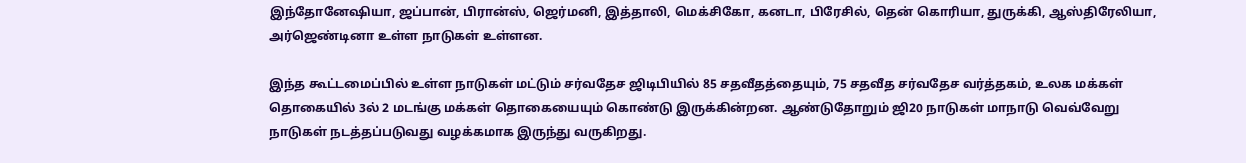இந்தோனேஷியா, ஜப்பான், பிரான்ஸ், ஜெர்மனி, இத்தாலி, மெக்சிகோ, கனடா, பிரேசில், தென் கொரியா, துருக்கி, ஆஸ்திரேலியா, அர்ஜெண்டினா உள்ள நாடுகள் உள்ளன.

இந்த கூட்டமைப்பில் உள்ள நாடுகள் மட்டும் சர்வதேச ஜிடிபியில் 85 சதவீதத்தையும், 75 சதவீத சர்வதேச வர்த்தகம், உலக மக்கள் தொகையில் 3ல் 2 மடங்கு மக்கள் தொகையையும் கொண்டு இருக்கின்றன. ஆண்டுதோறும் ஜி20 நாடுகள் மாநாடு வெவ்வேறு நாடுகள் நடத்தப்படுவது வழக்கமாக இருந்து வருகிறது.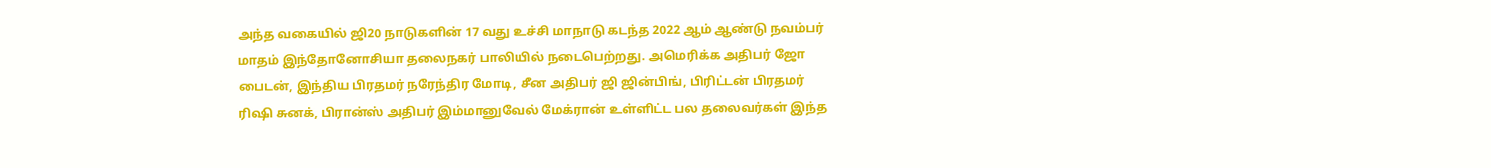அந்த வகையில் ஜி20 நாடுகளின் 17 வது உச்சி மாநாடு கடந்த 2022 ஆம் ஆண்டு நவம்பர் மாதம் இந்தோனோசியா தலைநகர் பாலியில் நடைபெற்றது. அமெரிக்க அதிபர் ஜோ பைடன், இந்திய பிரதமர் நரேந்திர மோடி, சீன அதிபர் ஜி ஜின்பிங், பிரிட்டன் பிரதமர் ரிஷி சுனக், பிரான்ஸ் அதிபர் இம்மானுவேல் மேக்ரான் உள்ளிட்ட பல தலைவர்கள் இந்த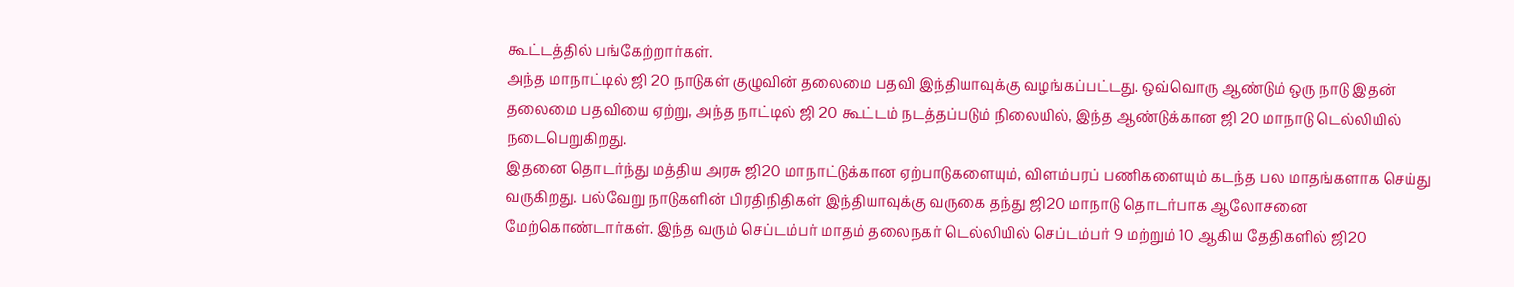கூட்டத்தில் பங்கேற்றார்கள்.
அந்த மாநாட்டில் ஜி 20 நாடுகள் குழுவின் தலைமை பதவி இந்தியாவுக்கு வழங்கப்பட்டது. ஒவ்வொரு ஆண்டும் ஒரு நாடு இதன் தலைமை பதவியை ஏற்று, அந்த நாட்டில் ஜி 20 கூட்டம் நடத்தப்படும் நிலையில், இந்த ஆண்டுக்கான ஜி 20 மாநாடு டெல்லியில் நடைபெறுகிறது.
இதனை தொடர்ந்து மத்திய அரசு ஜி20 மாநாட்டுக்கான ஏற்பாடுகளையும், விளம்பரப் பணிகளையும் கடந்த பல மாதங்களாக செய்து வருகிறது. பல்வேறு நாடுகளின் பிரதிநிதிகள் இந்தியாவுக்கு வருகை தந்து ஜி20 மாநாடு தொடர்பாக ஆலோசனை மேற்கொண்டார்கள். இந்த வரும் செப்டம்பர் மாதம் தலைநகர் டெல்லியில் செப்டம்பர் 9 மற்றும் 10 ஆகிய தேதிகளில் ஜி20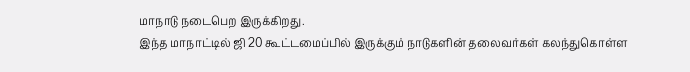மாநாடு நடைபெற இருக்கிறது.
இந்த மாநாட்டில் ஜி 20 கூட்டமைப்பில் இருக்கும் நாடுகளின் தலைவர்கள் கலந்துகொள்ள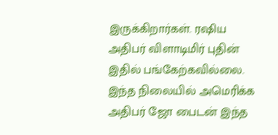இருக்கிறார்கள். ரஷிய அதிபர் விளாடிமிர் புதின் இதில் பங்கேற்கவில்லை. இந்த நிலையில் அமெரிக்க அதிபர் ஜோ பைடன் இந்த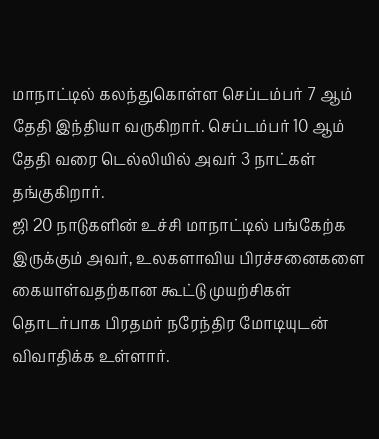மாநாட்டில் கலந்துகொள்ள செப்டம்பர் 7 ஆம் தேதி இந்தியா வருகிறார். செப்டம்பர் 10 ஆம் தேதி வரை டெல்லியில் அவர் 3 நாட்கள் தங்குகிறார்.
ஜி 20 நாடுகளின் உச்சி மாநாட்டில் பங்கேற்க இருக்கும் அவர், உலகளாவிய பிரச்சனைகளை கையாள்வதற்கான கூட்டு முயற்சிகள் தொடர்பாக பிரதமர் நரேந்திர மோடியுடன் விவாதிக்க உள்ளார்.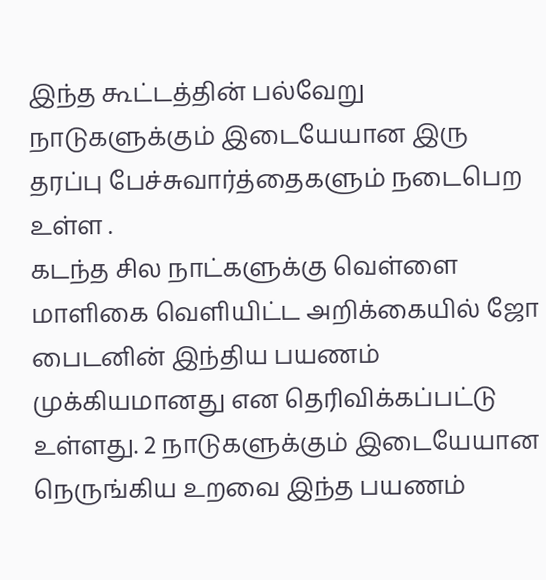இந்த கூட்டத்தின் பல்வேறு நாடுகளுக்கும் இடையேயான இரு தரப்பு பேச்சுவார்த்தைகளும் நடைபெற உள்ள .
கடந்த சில நாட்களுக்கு வெள்ளை மாளிகை வெளியிட்ட அறிக்கையில் ஜோ பைடனின் இந்திய பயணம் முக்கியமானது என தெரிவிக்கப்பட்டு உள்ளது. 2 நாடுகளுக்கும் இடையேயான நெருங்கிய உறவை இந்த பயணம்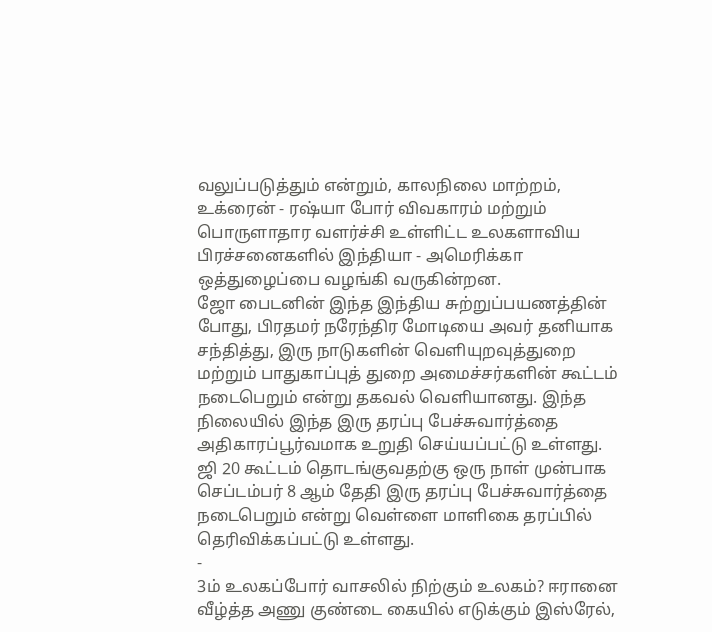வலுப்படுத்தும் என்றும், காலநிலை மாற்றம், உக்ரைன் - ரஷ்யா போர் விவகாரம் மற்றும் பொருளாதார வளர்ச்சி உள்ளிட்ட உலகளாவிய பிரச்சனைகளில் இந்தியா - அமெரிக்கா ஒத்துழைப்பை வழங்கி வருகின்றன.
ஜோ பைடனின் இந்த இந்திய சுற்றுப்பயணத்தின் போது, பிரதமர் நரேந்திர மோடியை அவர் தனியாக சந்தித்து, இரு நாடுகளின் வெளியுறவுத்துறை மற்றும் பாதுகாப்புத் துறை அமைச்சர்களின் கூட்டம் நடைபெறும் என்று தகவல் வெளியானது. இந்த நிலையில் இந்த இரு தரப்பு பேச்சுவார்த்தை அதிகாரப்பூர்வமாக உறுதி செய்யப்பட்டு உள்ளது. ஜி 20 கூட்டம் தொடங்குவதற்கு ஒரு நாள் முன்பாக செப்டம்பர் 8 ஆம் தேதி இரு தரப்பு பேச்சுவார்த்தை நடைபெறும் என்று வெள்ளை மாளிகை தரப்பில் தெரிவிக்கப்பட்டு உள்ளது.
-
3ம் உலகப்போர் வாசலில் நிற்கும் உலகம்? ஈரானை வீழ்த்த அணு குண்டை கையில் எடுக்கும் இஸ்ரேல்,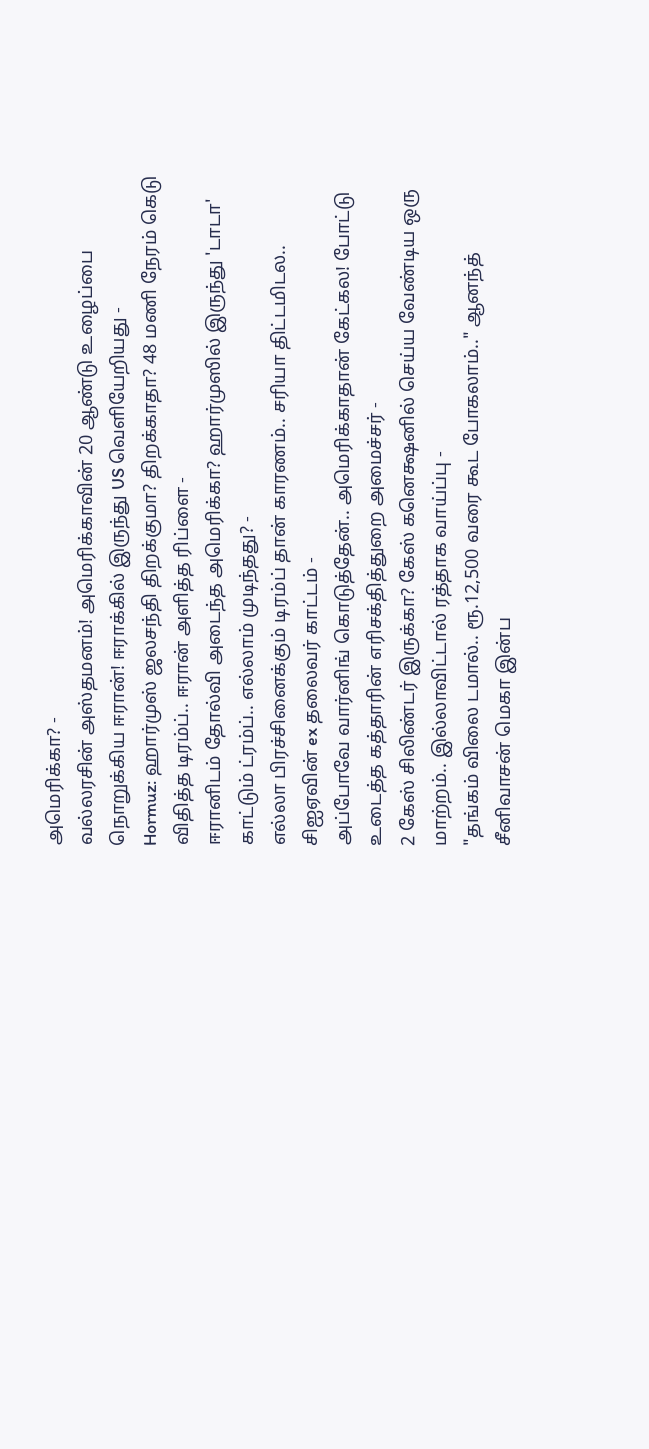அமெரிக்கா? -
வல்லரசின் அஸ்தமனம்! அமெரிக்காவின் 20 ஆண்டு உழைப்பை நொறுக்கிய ஈரான்! ஈராக்கில் இருந்து US வெளியேறியது -
Hormuz: ஹார்முஸ் ஜலசந்தி திறக்குமா? திறக்காதா? 48 மணி நேரம் கெடு விதித்த டிரம்ப்.. ஈரான் அளித்த ரிப்ளை -
ஈரானிடம் தோல்வி அடைந்த அமெரிக்கா? ஹார்முஸில் இருந்து 'டாடா' காட்டும் ட்ரம்ப்.. எல்லாம் முடிந்தது? -
எல்லா பிரச்சினைக்கும் டிரம்ப் தான் காரணம்.. சரியா திட்டமிடல.. சிஐஏவின் ex தலைவர் காட்டம் -
அப்போவே வார்னிங் கொடுத்தேன்.. அமெரிக்காதான் கேட்கல! போட்டு உடைத்த கத்தாரின் எரிசக்தித்துறை அமைச்சர் -
2 கேஸ் சிலிண்டர் இருக்கா? கேஸ் கனெக்ஷனில் செய்ய வேண்டிய ஒரு மாற்றம்.. இல்லாவிட்டால் ரத்தாக வாய்ப்பு -
"தங்கம் விலை டமால்.. ரூ.12,500 வரை கூட போகலாம்.." ஆனந்த் சீனிவாசன் மெகா இன்ப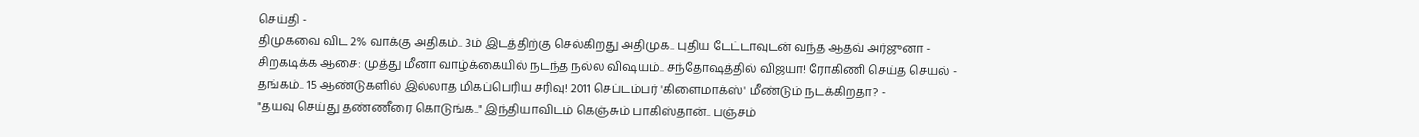செய்தி -
திமுகவை விட 2% வாக்கு அதிகம்.. 3ம் இடத்திற்கு செல்கிறது அதிமுக.. புதிய டேட்டாவுடன் வந்த ஆதவ் அர்ஜுனா -
சிறகடிக்க ஆசை: முத்து மீனா வாழ்க்கையில் நடந்த நல்ல விஷயம்.. சந்தோஷத்தில் விஜயா! ரோகிணி செய்த செயல் -
தங்கம்.. 15 ஆண்டுகளில் இல்லாத மிகப்பெரிய சரிவு! 2011 செப்டம்பர் 'கிளைமாக்ஸ்' மீண்டும் நடக்கிறதா? -
"தயவு செய்து தண்ணீரை கொடுங்க.." இந்தியாவிடம் கெஞ்சும் பாகிஸ்தான்.. பஞ்சம்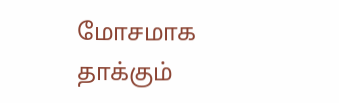மோசமாக தாக்கும்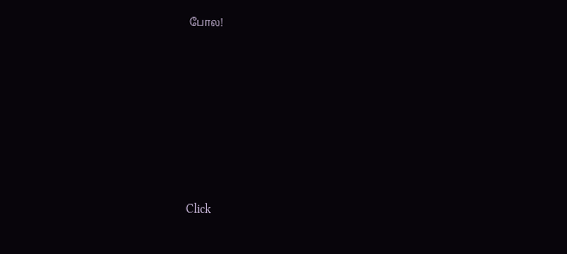போல!












Click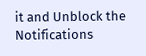it and Unblock the Notifications